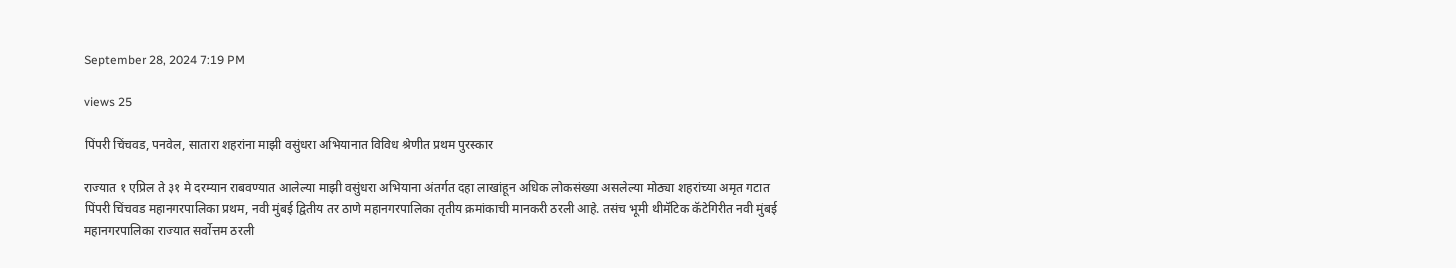September 28, 2024 7:19 PM

views 25

पिंपरी चिंचवड, पनवेल, सातारा शहरांना माझी वसुंधरा अभियानात विविध श्रेणीत प्रथम पुरस्कार

राज्यात १ एप्रिल ते ३१ मे दरम्यान राबवण्यात आलेल्या माझी वसुंधरा अभियाना अंतर्गत दहा लाखांहून अधिक लोकसंख्या असलेल्या मोठ्या शहरांच्या अमृत गटात पिंपरी चिंचवड महानगरपालिका प्रथम, नवी मुंबई द्वितीय तर ठाणे महानगरपालिका तृतीय क्रमांकाची मानकरी ठरली आहे. तसंच भूमी थीमॅटिक कॅटेगिरीत नवी मुंबई महानगरपालिका राज्यात सर्वोत्तम ठरली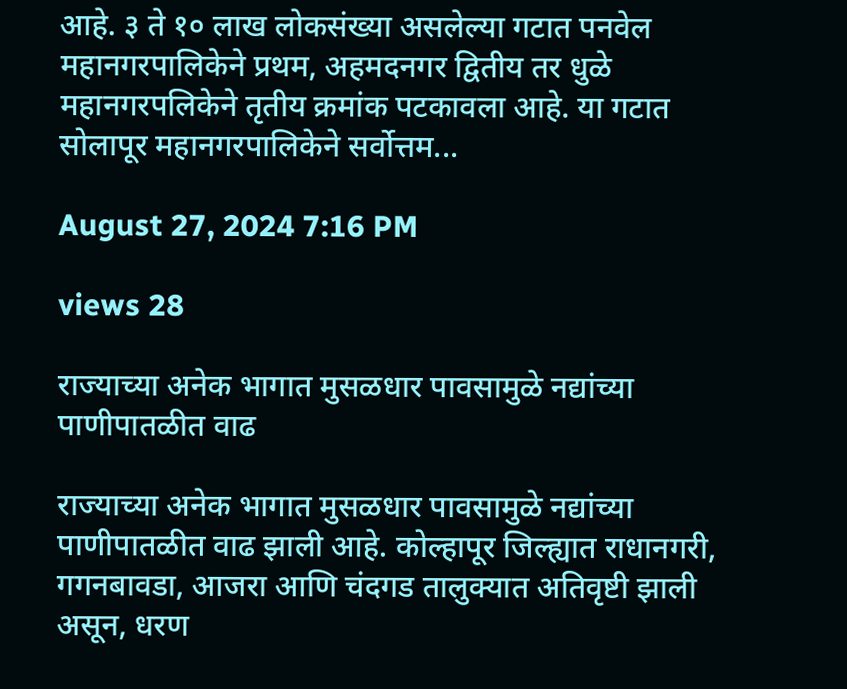आहे. ३ ते १० लाख लोकसंख्या असलेल्या गटात पनवेल महानगरपालिकेने प्रथम, अहमदनगर द्वितीय तर धुळे महानगरपलिकेने तृतीय क्रमांक पटकावला आहे. या गटात सोलापूर महानगरपालिकेने सर्वोत्तम...

August 27, 2024 7:16 PM

views 28

राज्याच्या अनेक भागात मुसळधार पावसामुळे नद्यांच्या पाणीपातळीत वाढ

राज्याच्या अनेक भागात मुसळधार पावसामुळे नद्यांच्या पाणीपातळीत वाढ झाली आहे. कोल्हापूर जिल्ह्यात राधानगरी, गगनबावडा, आजरा आणि चंदगड तालुक्यात अतिवृष्टी झाली असून, धरण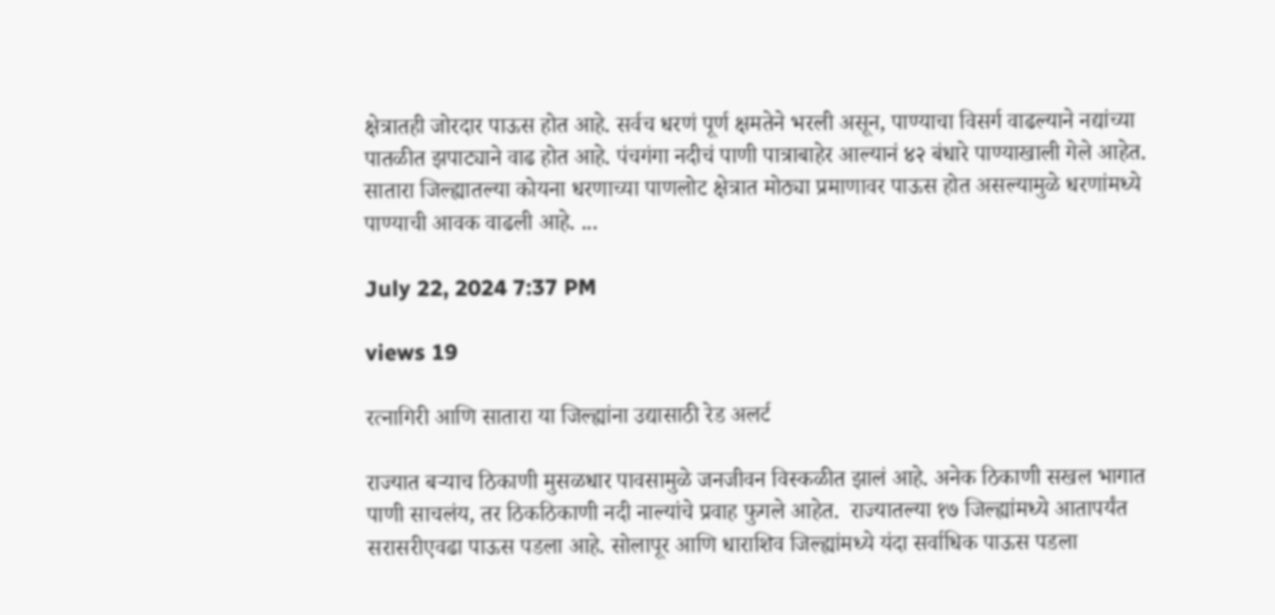क्षेत्रातही जोरदार पाऊस होत आहे. सर्वच धरणं पूर्ण क्षमतेने भरली असून, पाण्याचा विसर्ग वाढल्याने नद्यांच्या पातळीत झपाट्याने वाढ होत आहे. पंचगंगा नदीचं पाणी पात्राबाहेर आल्यानं ४२ बंधारे पाण्याखाली गेले आहेत.  सातारा जिल्ह्यातल्या कोयना धरणाच्या पाणलोट क्षेत्रात मोठ्या प्रमाणावर पाऊस होत असल्यामुळे धरणांमध्ये पाण्याची आवक वाढली आहे. ...

July 22, 2024 7:37 PM

views 19

रत्नागिरी आणि सातारा या जिल्ह्यांना उद्यासाठी रेड अलर्ट

राज्यात बऱ्याच ठिकाणी मुसळधार पावसामुळे जनजीवन विस्कळीत झालं आहे. अनेक ठिकाणी सखल भागात पाणी साचलंय, तर ठिकठिकाणी नदी नाल्यांचे प्रवाह फुगले आहेत.  राज्यातल्या १७ जिल्ह्यांमध्ये आतापर्यंत सरासरीएवढा पाऊस पडला आहे. सोलापूर आणि धाराशिव जिल्ह्यांमध्ये यंदा सर्वाधिक पाऊस पडला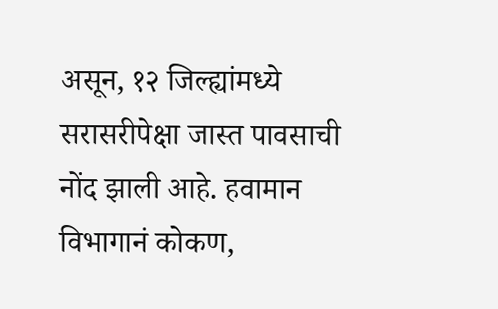असून, १२ जिल्ह्यांमध्ये सरासरीपेक्षा जास्त पावसाची नोंद झाली आहे. हवामान विभागानं कोकण,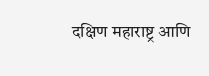दक्षिण महाराष्ट्र आणि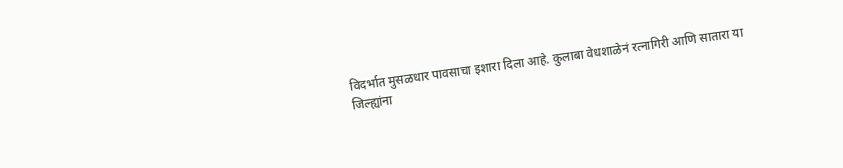विदर्भात मुसळधार पावसाचा इशारा दिला आहे. कुलाबा वेधशाळेनं रत्नागिरी आणि सातारा या जिल्ह्यांना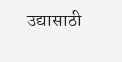उद्यासाठी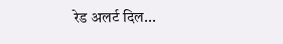रेड अलर्ट दिल...